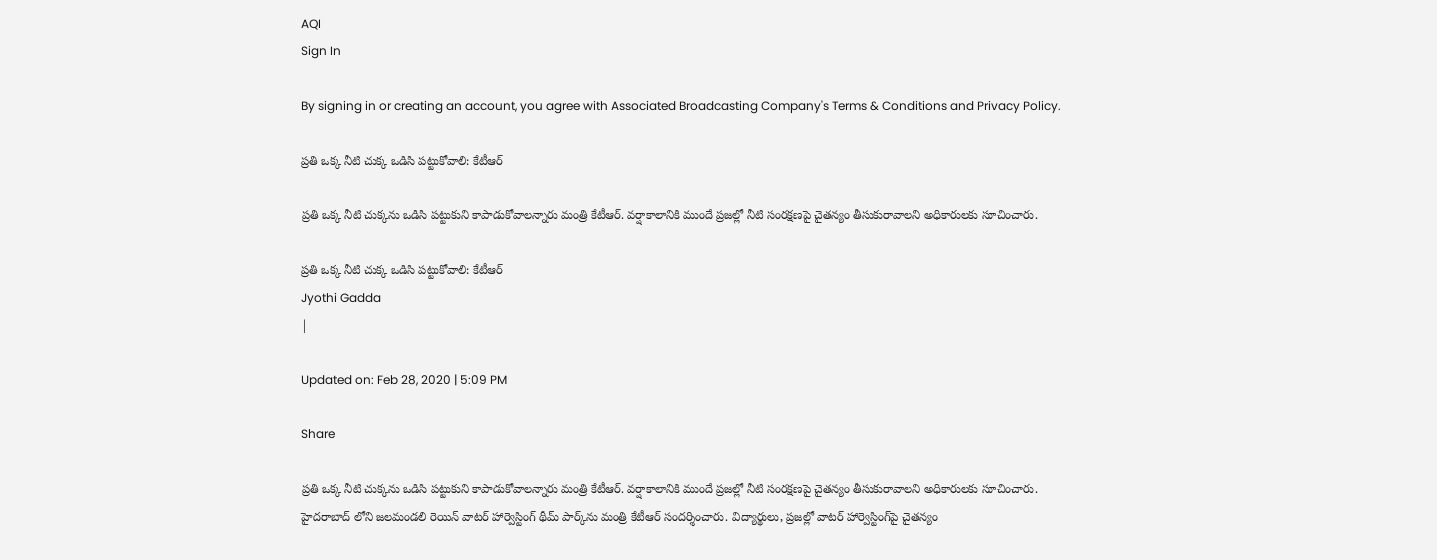AQI
Sign In

By signing in or creating an account, you agree with Associated Broadcasting Company's Terms & Conditions and Privacy Policy.

ప్రతి ఒక్క నీటి చుక్క ఒడిసి పట్టుకోవాలి: కేటీఆర్

ప్రతి ఒక్క నీటి చుక్కను ఒడిసి పట్టుకుని కాపాడుకోవాలన్నారు మంత్రి కేటీఆర్. వర్షాకాలానికి ముందే ప్రజల్లో నీటి సంరక్షణపై చైతన్యం తీసుకురావాలని అధికారులకు సూచించారు.

ప్రతి ఒక్క నీటి చుక్క ఒడిసి పట్టుకోవాలి: కేటీఆర్
Jyothi Gadda
|

Updated on: Feb 28, 2020 | 5:09 PM

Share

ప్రతి ఒక్క నీటి చుక్కను ఒడిసి పట్టుకుని కాపాడుకోవాలన్నారు మంత్రి కేటీఆర్. వర్షాకాలానికి ముందే ప్రజల్లో నీటి సంరక్షణపై చైతన్యం తీసుకురావాలని అధికారులకు సూచించారు. హైదరాబాద్ లోని జలమండలి రెయిన్‌ వాటర్‌ హార్వెస్టింగ్‌ థీమ్‌ పార్క్‌ను మంత్రి కేటీఆర్‌ సందర్శించారు. విద్యార్థులు, ప్రజల్లో వాటర్‌ హార్వెస్టింగ్‌పై చైతన్యం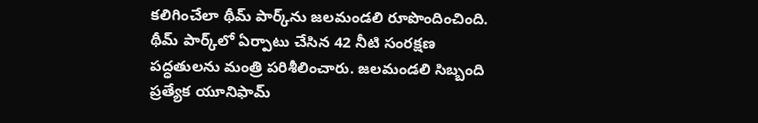కలిగించేలా థీమ్‌ పార్క్‌ను జలమండలి రూపొందించింది. థీమ్‌ పార్క్‌లో ఏర్పాటు చేసిన 42 నీటి సంరక్షణ పద్ధతులను మంత్రి పరిశీలించారు. జలమండలి సిబ్బంది ప్రత్యేక యూనిఫామ్‌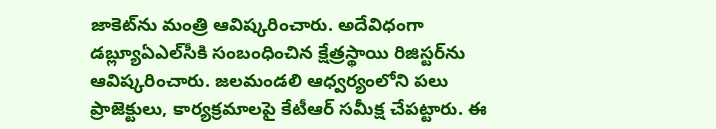జాకెట్‌ను మంత్రి ఆవిష్కరించారు. అదేవిధంగా డబ్ల్యూఏఎల్‌సీకి సంబంధించిన క్షేత్రస్థాయి రిజిస్టర్‌ను ఆవిష్కరించారు. జలమండలి ఆధ్వర్యంలోని పలు ప్రాజెక్టులు, కార్యక్రమాలపై కేటీఆర్‌ సమీక్ష చేపట్టారు. ఈ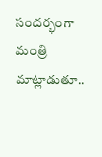సందర్భంగా మంత్రి మాట్లాడుతూ..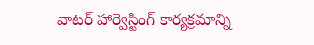వాటర్‌ హార్వెస్టింగ్‌ కార్యక్రమాన్ని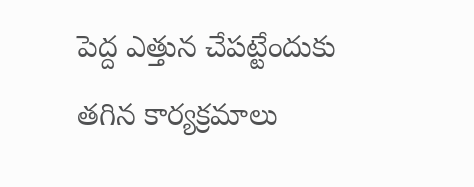పెద్ద ఎత్తున చేపట్టేందుకు తగిన కార్యక్రమాలు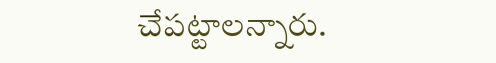చేపట్టాలన్నారు.